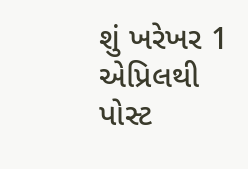શું ખરેખર 1 એપ્રિલથી પોસ્ટ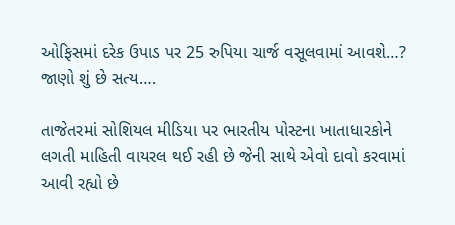ઓફિસમાં દરેક ઉપાડ પર 25 રુપિયા ચાર્જ વસૂલવામાં આવશે…? જાણો શું છે સત્ય….

તાજેતરમાં સોશિયલ મીડિયા પર ભારતીય પોસ્ટના ખાતાધારકોને લગતી માહિતી વાયરલ થઈ રહી છે જેની સાથે એવો દાવો કરવામાં આવી રહ્યો છે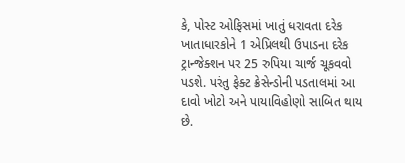કે, પોસ્ટ ઓફિસમાં ખાતું ધરાવતા દરેક ખાતાધારકોને 1 એપ્રિલથી ઉપાડના દરેક ટ્રાન્જેક્શન પર 25 રુપિયા ચાર્જ ચૂકવવો પડશે. પરંતુ ફેક્ટ ક્રેસેન્ડોની પડતાલમાં આ દાવો ખોટો અને પાયાવિહોણો સાબિત થાય છે.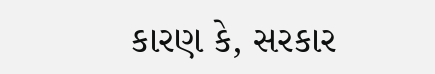કારણ કે, સરકાર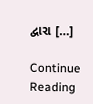દ્વારા […]

Continue Reading